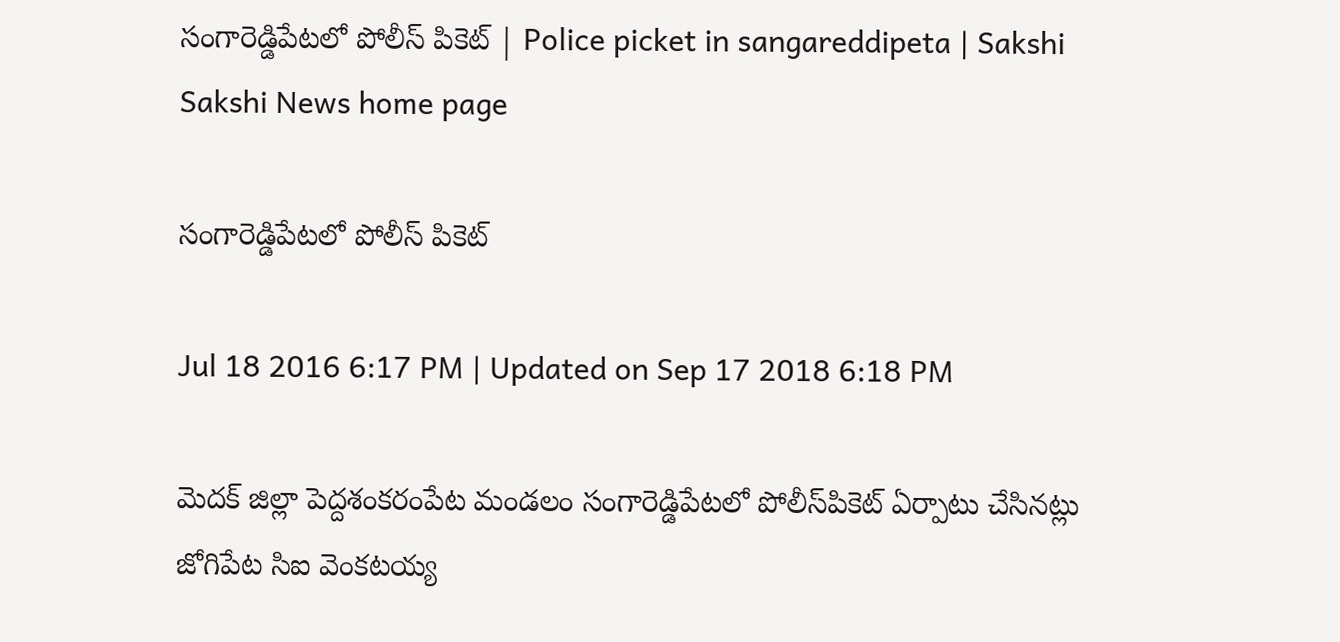సంగారెడ్డిపేటలో పోలీస్ పికెట్ | Police picket in sangareddipeta | Sakshi
Sakshi News home page

సంగారెడ్డిపేటలో పోలీస్ పికెట్

Jul 18 2016 6:17 PM | Updated on Sep 17 2018 6:18 PM

మెదక్ జిల్లా పెద్దశంకరంపేట మండలం సంగారెడ్డిపేటలో పోలీస్‌పికెట్ ఏర్పాటు చేసినట్లు జోగిపేట సిఐ వెంకటయ్య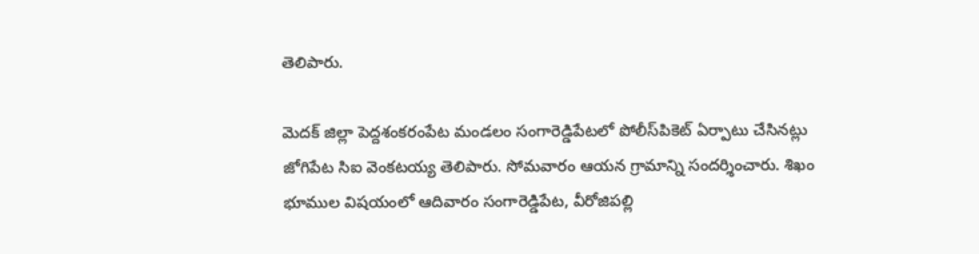తెలిపారు.

మెదక్ జిల్లా పెద్దశంకరంపేట మండలం సంగారెడ్డిపేటలో పోలీస్‌పికెట్ ఏర్పాటు చేసినట్లు జోగిపేట సిఐ వెంకటయ్య తెలిపారు. సోమవారం ఆయన గ్రామాన్ని సందర్శించారు. శిఖం భూముల విషయంలో ఆదివారం సంగారెడ్డిపేట, వీరోజిపల్లి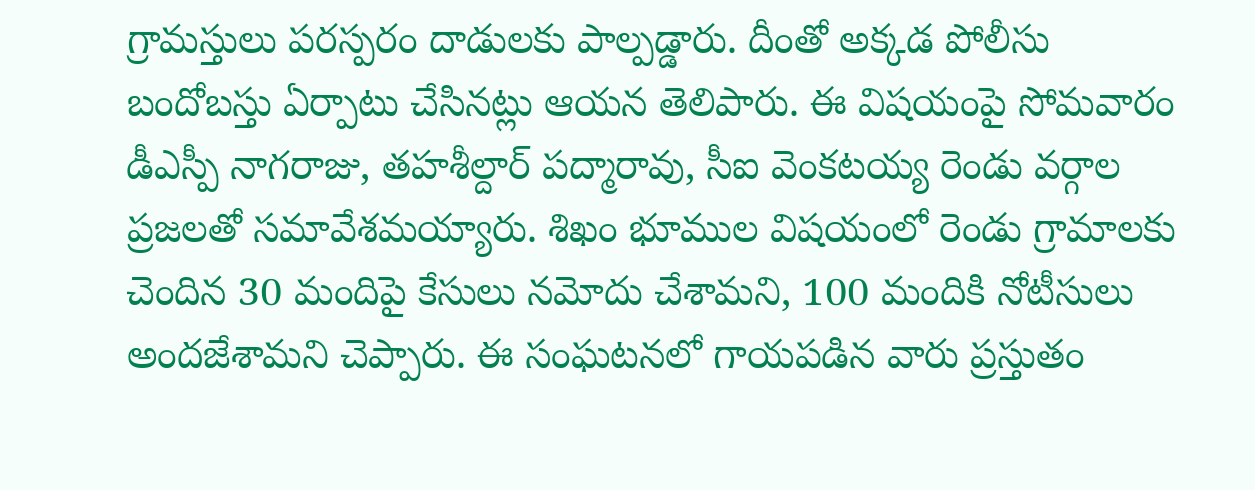గ్రామస్తులు పరస్పరం దాడులకు పాల్పడ్డారు. దీంతో అక్కడ పోలీసు బందోబస్తు ఏర్పాటు చేసినట్లు ఆయన తెలిపారు. ఈ విషయంపై సోమవారం డీఎస్పీ నాగరాజు, తహశీల్దార్ పద్మారావు, సీఐ వెంకటయ్య రెండు వర్గాల ప్రజలతో సమావేశమయ్యారు. శిఖం భూముల విషయంలో రెండు గ్రామాలకు చెందిన 30 మందిపై కేసులు నమోదు చేశామని, 100 మందికి నోటీసులు అందజేశామని చెప్పారు. ఈ సంఘటనలో గాయపడిన వారు ప్రస్తుతం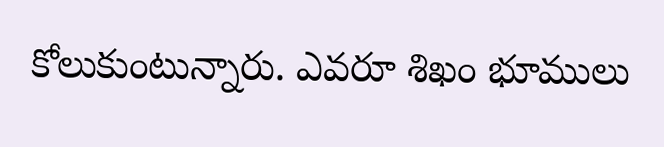కోలుకుంటున్నారు. ఎవరూ శిఖం భూములు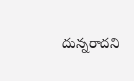దున్నరాదని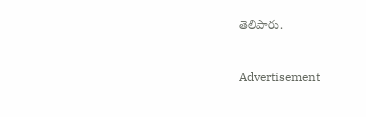తెలిపారు.



Advertisement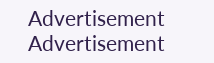Advertisement
Advertisement